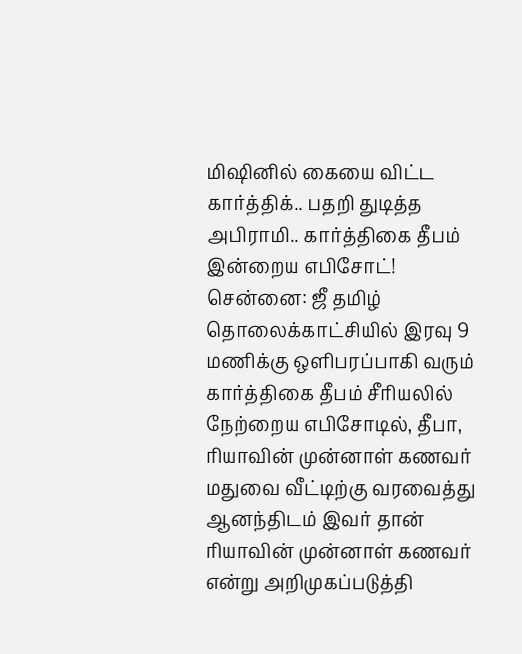மிஷினில் கையை விட்ட கார்த்திக்.. பதறி துடித்த அபிராமி.. கார்த்திகை தீபம் இன்றைய எபிசோட்!
சென்னை: ஜீ தமிழ் தொலைக்காட்சியில் இரவு 9 மணிக்கு ஒளிபரப்பாகி வரும் கார்த்திகை தீபம் சீரியலில் நேற்றைய எபிசோடில், தீபா, ரியாவின் முன்னாள் கணவர் மதுவை வீட்டிற்கு வரவைத்து ஆனந்திடம் இவர் தான் ரியாவின் முன்னாள் கணவர் என்று அறிமுகப்படுத்தி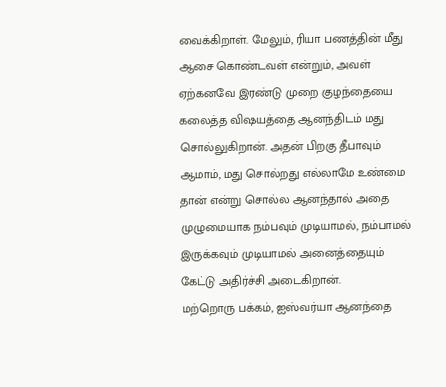வைக்கிறாள். மேலும், ரியா பணத்தின் மீது ஆசை கொண்டவள் என்றும், அவள் ஏற்கனவே இரண்டு முறை குழந்தையை கலைத்த விஷயத்தை ஆனந்திடம் மது சொல்லுகிறான். அதன் பிறகு தீபாவும் ஆமாம், மது சொல்றது எல்லாமே உண்மை தான் என்று சொல்ல ஆனந்தால் அதை முழுமையாக நம்பவும் முடியாமல், நம்பாமல் இருக்கவும் முடியாமல் அனைத்தையும் கேட்டு அதிர்ச்சி அடைகிறான்.
மற்றொரு பக்கம், ஐஸ்வர்யா ஆனந்தை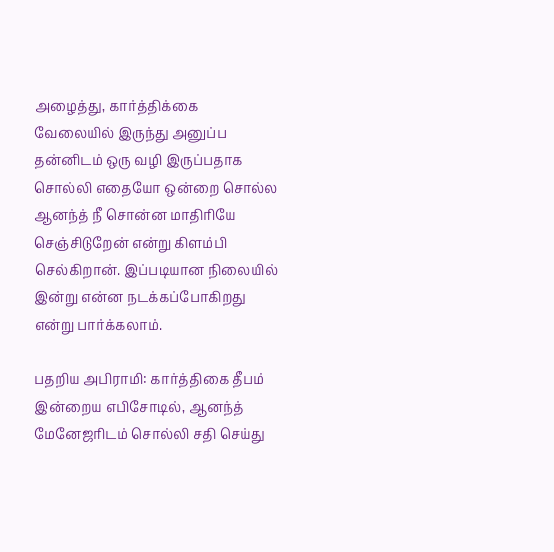அழைத்து, கார்த்திக்கை வேலையில் இருந்து அனுப்ப தன்னிடம் ஒரு வழி இருப்பதாக சொல்லி எதையோ ஒன்றை சொல்ல ஆனந்த் நீ சொன்ன மாதிரியே செஞ்சிடுறேன் என்று கிளம்பி செல்கிறான். இப்படியான நிலையில் இன்று என்ன நடக்கப்போகிறது என்று பார்க்கலாம்.

பதறிய அபிராமி: கார்த்திகை தீபம் இன்றைய எபிசோடில், ஆனந்த் மேனேஜரிடம் சொல்லி சதி செய்து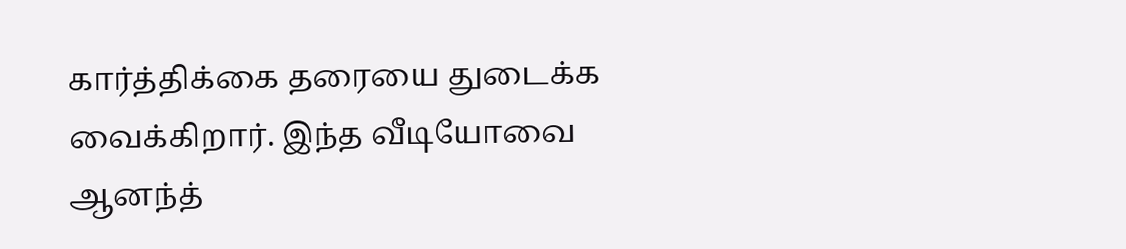கார்த்திக்கை தரையை துடைக்க வைக்கிறார். இந்த வீடியோவை ஆனந்த்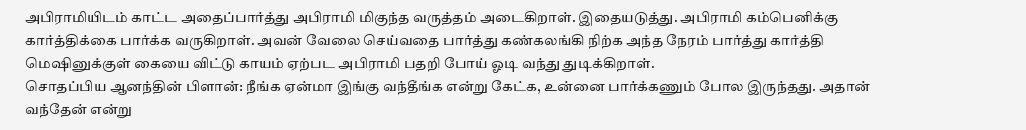அபிராமியிடம் காட்ட அதைப்பார்த்து அபிராமி மிகுந்த வருத்தம் அடைகிறாள். இதையடுத்து. அபிராமி கம்பெனிக்கு கார்த்திக்கை பார்க்க வருகிறாள். அவன் வேலை செய்வதை பார்த்து கண்கலங்கி நிற்க அந்த நேரம் பார்த்து கார்த்தி மெஷினுக்குள் கையை விட்டு காயம் ஏற்பட அபிராமி பதறி போய் ஓடி வந்து துடிக்கிறாள்.
சொதப்பிய ஆனந்தின் பிளான்: நீங்க ஏன்மா இங்கு வந்தீங்க என்று கேட்க, உன்னை பார்க்கணும் போல இருந்தது. அதான் வந்தேன் என்று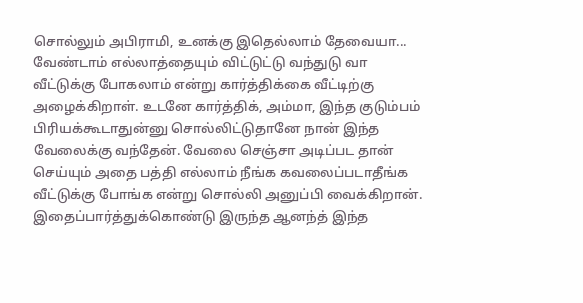சொல்லும் அபிராமி, உனக்கு இதெல்லாம் தேவையா... வேண்டாம் எல்லாத்தையும் விட்டுட்டு வந்துடு வா வீட்டுக்கு போகலாம் என்று கார்த்திக்கை வீட்டிற்கு அழைக்கிறாள். உடனே கார்த்திக், அம்மா, இந்த குடும்பம் பிரியக்கூடாதுன்னு சொல்லிட்டுதானே நான் இந்த வேலைக்கு வந்தேன். வேலை செஞ்சா அடிப்பட தான் செய்யும் அதை பத்தி எல்லாம் நீங்க கவலைப்படாதீங்க வீட்டுக்கு போங்க என்று சொல்லி அனுப்பி வைக்கிறான். இதைப்பார்த்துக்கொண்டு இருந்த ஆனந்த் இந்த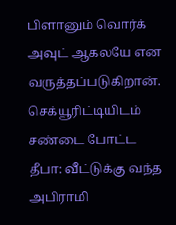பிளானும் வொர்க் அவுட் ஆகலயே என வருத்தப்படுகிறான்.
செக்யூரிட்டியிடம் சண்டை போட்ட தீபா: வீட்டுக்கு வந்த அபிராமி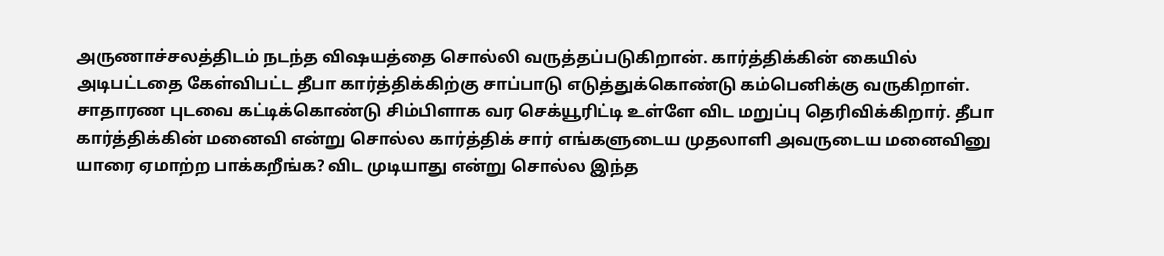அருணாச்சலத்திடம் நடந்த விஷயத்தை சொல்லி வருத்தப்படுகிறான். கார்த்திக்கின் கையில் அடிபட்டதை கேள்விபட்ட தீபா கார்த்திக்கிற்கு சாப்பாடு எடுத்துக்கொண்டு கம்பெனிக்கு வருகிறாள். சாதாரண புடவை கட்டிக்கொண்டு சிம்பிளாக வர செக்யூரிட்டி உள்ளே விட மறுப்பு தெரிவிக்கிறார். தீபா கார்த்திக்கின் மனைவி என்று சொல்ல கார்த்திக் சார் எங்களுடைய முதலாளி அவருடைய மனைவினு யாரை ஏமாற்ற பாக்கறீங்க? விட முடியாது என்று சொல்ல இந்த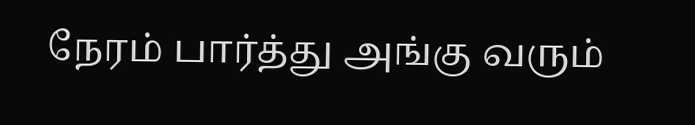நேரம் பார்த்து அங்கு வரும்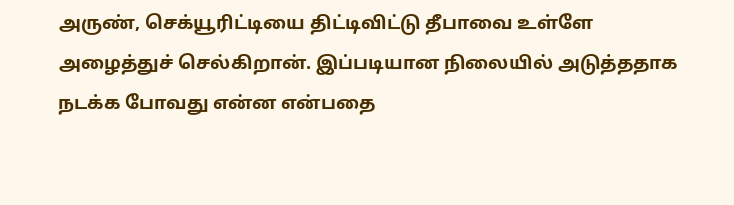அருண், செக்யூரிட்டியை திட்டிவிட்டு தீபாவை உள்ளே அழைத்துச் செல்கிறான். இப்படியான நிலையில் அடுத்ததாக நடக்க போவது என்ன என்பதை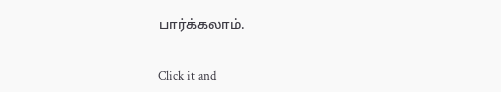பார்க்கலாம்.


Click it and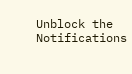Unblock the Notifications